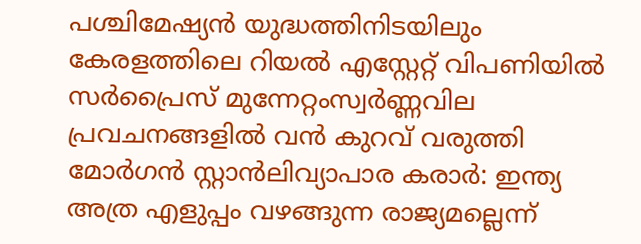പശ്ചിമേഷ്യൻ യുദ്ധത്തിനിടയിലും കേരളത്തിലെ റിയൽ എസ്റ്റേറ്റ് വിപണിയിൽ സർപ്രൈസ് മുന്നേറ്റംസ്വര്‍ണ്ണവില പ്രവചനങ്ങളില്‍ വന്‍ കുറവ് വരുത്തി മോര്‍ഗന്‍ സ്റ്റാന്‍ലിവ്യാപാര കരാർ: ഇന്ത്യ അത്ര എളുപ്പം വഴങ്ങുന്ന രാജ്യമല്ലെന്ന്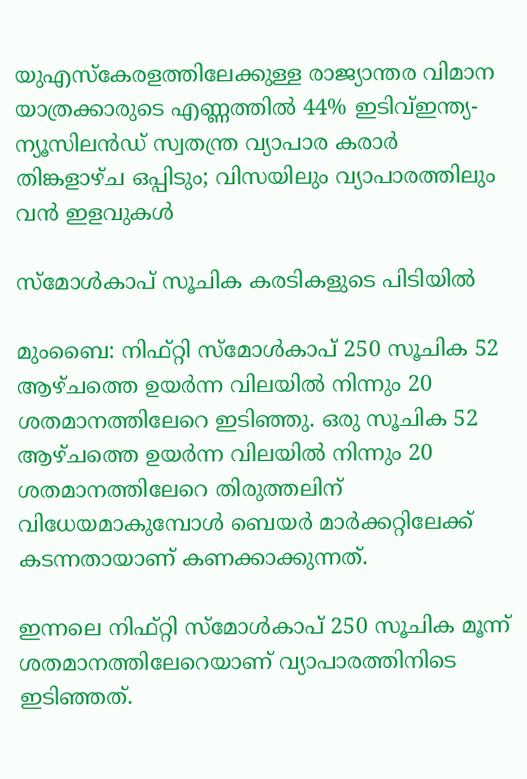യുഎസ്കേരളത്തിലേക്കുള്ള രാജ്യാന്തര വിമാന യാത്രക്കാരുടെ എണ്ണത്തില്‍ 44% ഇടിവ്ഇന്ത്യ- ന്യൂസിലന്‍ഡ് സ്വതന്ത്ര വ്യാപാര കരാര്‍ തിങ്കളാഴ്ച ഒപ്പിടും; വിസയിലും വ്യാപാരത്തിലും വന്‍ ഇളവുകള്‍

സ്‌മോള്‍കാപ്‌ സൂചിക കരടികളുടെ പിടിയില്‍

മുംബൈ: നിഫ്‌റ്റി സ്‌മോള്‍കാപ്‌ 250 സൂചിക 52 ആഴ്‌ചത്തെ ഉയര്‍ന്ന വിലയില്‍ നിന്നും 20 ശതമാനത്തിലേറെ ഇടിഞ്ഞു. ഒരു സൂചിക 52 ആഴ്‌ചത്തെ ഉയര്‍ന്ന വിലയില്‍ നിന്നും 20 ശതമാനത്തിലേറെ തിരുത്തലിന്‌ വിധേയമാകുമ്പോള്‍ ബെയര്‍ മാര്‍ക്കറ്റിലേക്ക്‌ കടന്നതായാണ്‌ കണക്കാക്കുന്നത്‌.

ഇന്നലെ നിഫ്‌റ്റി സ്‌മോള്‍കാപ്‌ 250 സൂചിക മൂന്ന്‌ ശതമാനത്തിലേറെയാണ്‌ വ്യാപാരത്തിനിടെ ഇടിഞ്ഞത്‌.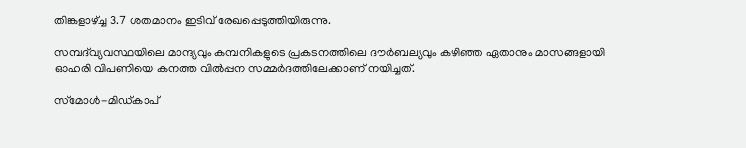തിങ്കളാഴ്ച്ച 3.7 ശതമാനം ഇടിവ്‌ രേഖപ്പെടുത്തിയിരുന്നു.

സമ്പദ്‌വ്യവസ്ഥയിലെ മാന്ദ്യവും കമ്പനികളുടെ പ്രകടനത്തിലെ ദൗര്‍ബല്യവും കഴിഞ്ഞ ഏതാനും മാസങ്ങളായി ഓഹരി വിപണിയെ കനത്ത വില്‍പ്പന സമ്മര്‍ദത്തിലേക്കാണ്‌ നയിച്ചത്‌.

സ്‌മോള്‍-മിഡ്‌കാപ്‌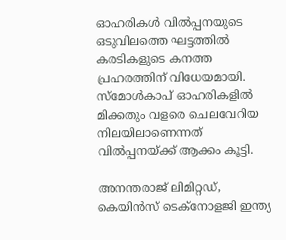ഓഹരികള്‍ വില്‍പ്പനയുടെ ഒടുവിലത്തെ ഘട്ടത്തില്‍ കരടികളുടെ കനത്ത പ്രഹരത്തിന്‌ വിധേയമായി. സ്‌മോള്‍കാപ്‌ ഓഹരികളില്‍ മിക്കതും വളരെ ചെലവേറിയ നിലയിലാണെന്നത്‌ വില്‍പ്പനയ്‌ക്ക്‌ ആക്കം കൂട്ടി.

അനന്തരാജ്‌ ലിമിറ്റഡ്‌, കെയിന്‍സ്‌ ടെക്‌നോളജി ഇന്ത്യ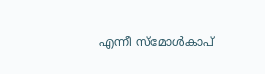എന്നീ സ്‌മോള്‍കാപ്‌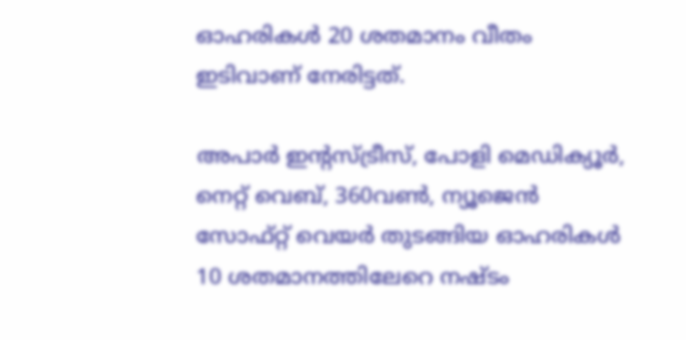ഓഹരികള്‍ 20 ശതമാനം വീതം ഇടിവാണ്‌ നേരിട്ടത്‌.

അപാര്‍ ഇന്റസ്‌ട്രീസ്‌, പോളി മെഡിക്യൂര്‍, നെറ്റ്‌ വെബ്‌, 360വണ്‍, ന്യൂജെന്‍ സോഫ്‌റ്റ്‌ വെയര്‍ തുടങ്ങിയ ഓഹരികള്‍ 10 ശതമാനത്തിലേറെ നഷ്‌ടം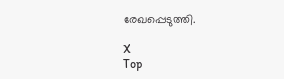രേഖപ്പെടുത്തി.

X
Top